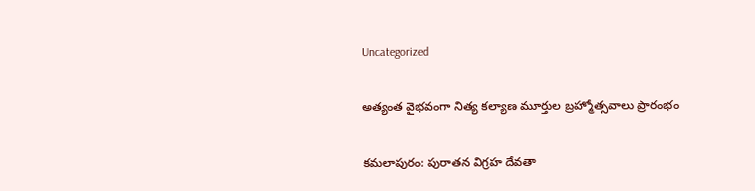Uncategorized

అత్యంత వైభవంగా నిత్య కల్యాణ మూర్తుల బ్రహ్మోత్సవాలు ప్రారంభం

కమలాపురం: పురాతన విగ్రహ దేవతా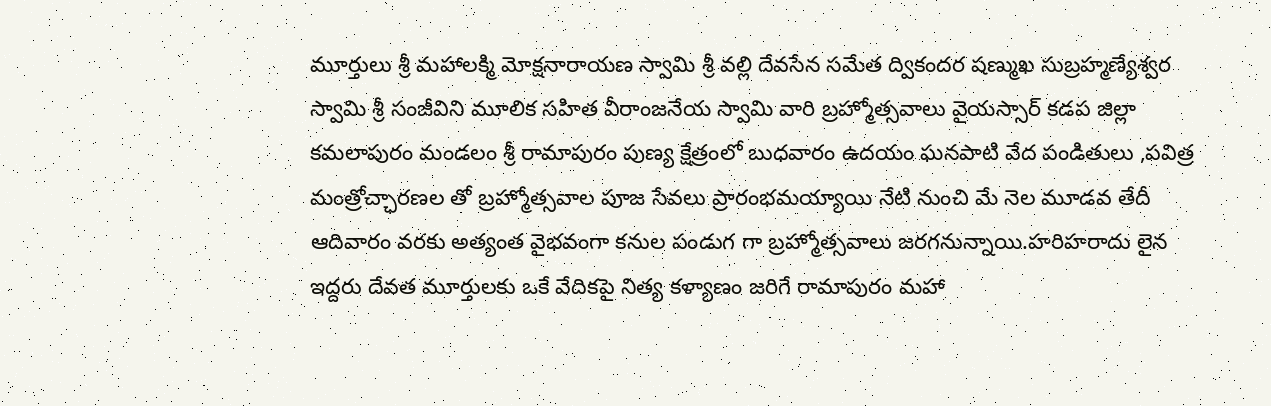మూర్తులు శ్రీ మహాలక్మి మోక్షనారాయణ స్వామి శ్రీ వల్లి దేవసేన సమేత ద్వికందర షణ్ముఖ సుబ్రహ్మణ్యేశ్వర స్వామి శ్రీ సంజీవిని మూలిక సహిత వీరాంజనేయ స్వామి వారి బ్రహ్మోత్సవాలు వైయస్సార్ కడప జిల్లా కమలాపురం మండలం శ్రీ రామాపురం పుణ్య క్షేత్రంలో బుధవారం ఉదయం ఘనపాటి వేద పండితులు ,పవిత్ర మంత్రోచ్ఛారణల తో బ్రహ్మోత్సవాల పూజ సేవలు ప్రారంభమయ్యాయి నేటి నుంచి మే నెల మూడవ తేదీ ఆదివారం వరకు అత్యంత వైభవంగా కనుల పండుగ గా బ్రహ్మోత్సవాలు జరగనున్నాయి.హరిహరాదు లైన ఇద్దరు దేవత మూర్తులకు ఒకే వేదికపై నిత్య కళ్యాణం జరిగే రామాపురం మహా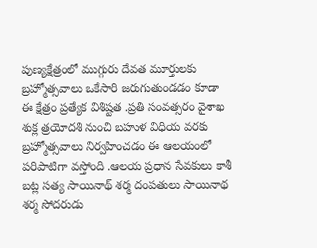పుణ్యక్షేత్రంలో ముగ్గురు దేవత మూర్తులకు బ్రహ్మోత్సవాలు ఒకేసారి జరుగుతుండడం కూడా ఈ క్షేత్రం ప్రత్యేక విశిష్టత .ప్రతి సంవత్సరం వైశాఖ శుక్ల త్రయోదశి నుంచి బహుళ విధియ వరకు బ్రహ్మోత్సవాలు నిర్వహించడం ఈ ఆలయంలో పరిపాటిగా వస్తోంది .ఆలయ ప్రధాన సేవకులు కాశీ బట్ల సత్య సాయినాథ్ శర్మ దంపతులు సాయినాథ శర్మ సోదరుడు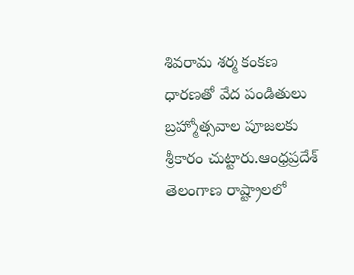శివరామ శర్మ కంకణ ధారణతో వేద పండితులు బ్రహ్మోత్సవాల పూజలకు శ్రీకారం చుట్టారు.ఆంధ్రప్రదేశ్ తెలంగాణ రాష్ట్రాలలో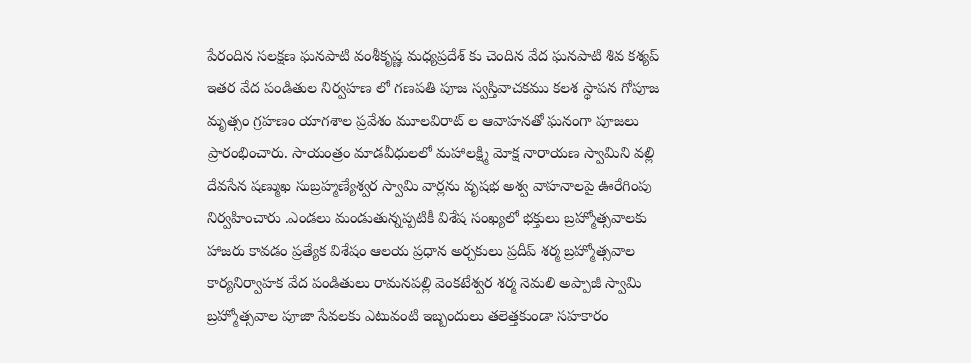పేరందిన సలక్షణ ఘనపాటి వంశీకృష్ణ మధ్యప్రదేశ్ కు చెందిన వేద ఘనపాటి శివ కశ్యప్ ఇతర వేద పండితుల నిర్వహణ లో గణపతి పూజ స్వస్తివాచకము కలశ స్థాపన గోపూజ మృత్సం గ్రహణం యాగశాల ప్రవేశం మూలవిరాట్ ల ఆవాహనతో ఘనంగా పూజలు ప్రారంభించారు. సాయంత్రం మాడవీధులలో మహాలక్ష్మి మోక్ష నారాయణ స్వామిని వల్లి దేవసేన షణ్ముఖ సుబ్రహ్మణ్యేశ్వర స్వామి వార్లను వృషభ అశ్వ వాహనాలపై ఊరేగింపు నిర్వహించారు .ఎండలు మండుతున్నప్పటికీ విశేష సంఖ్యలో భక్తులు బ్రహ్మోత్సవాలకు హాజరు కావడం ప్రత్యేక విశేషం ఆలయ ప్రధాన అర్చకులు ప్రదీప్ శర్మ బ్రహ్మోత్సవాల కార్యనిర్వాహక వేద పండితులు రామనపల్లి వెంకటేశ్వర శర్మ నెమలి అప్పాజీ స్వామి బ్రహ్మోత్సవాల పూజా సేవలకు ఎటువంటి ఇబ్బందులు తలెత్తకుండా సహకారం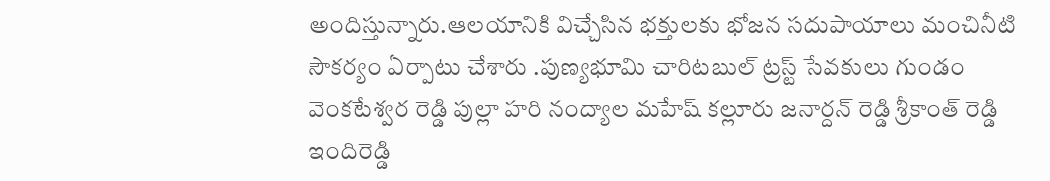అందిస్తున్నారు.ఆలయానికి విచ్చేసిన భక్తులకు భోజన సదుపాయాలు మంచినీటి సౌకర్యం ఏర్పాటు చేశారు .పుణ్యభూమి చారిటబుల్ ట్రస్ట్ సేవకులు గుండం వెంకటేశ్వర రెడ్డి పుల్లా హరి నంద్యాల మహేష్ కల్లూరు జనార్దన్ రెడ్డి శ్రీకాంత్ రెడ్డి ఇందిరెడ్డి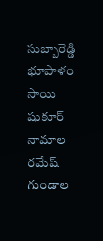సుబ్బారెడ్డి భూపాళం సాయి షుకూర్ నామాల రమేష్ గుండాల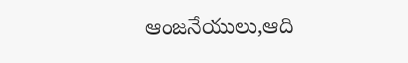ఆంజనేయులు,ఆది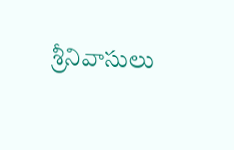శ్రీనివాసులు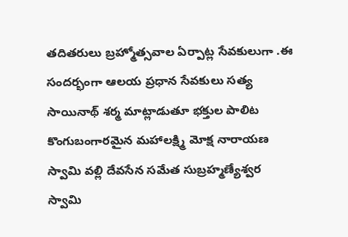తదితరులు బ్రహ్మోత్సవాల ఏర్పాట్ల సేవకులుగా .ఈ సందర్భంగా ఆలయ ప్రధాన సేవకులు సత్య సాయినాథ్ శర్మ మాట్లాడుతూ భక్తుల పాలిట కొంగుబంగారమైన మహాలక్ష్మి మోక్ష నారాయణ స్వామి వల్లి దేవసేన సమేత సుబ్రహ్మణ్యేశ్వర స్వామి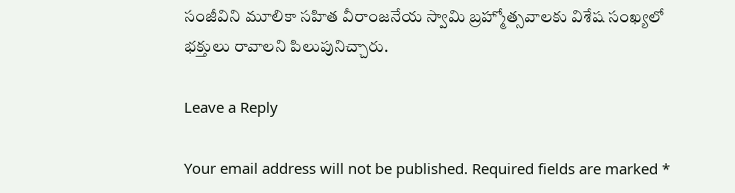సంజీవిని మూలికా సహిత వీరాంజనేయ స్వామి బ్రహ్మోత్సవాలకు విశేష సంఖ్యలో భక్తులు రావాలని పిలుపునిచ్చారు.

Leave a Reply

Your email address will not be published. Required fields are marked *